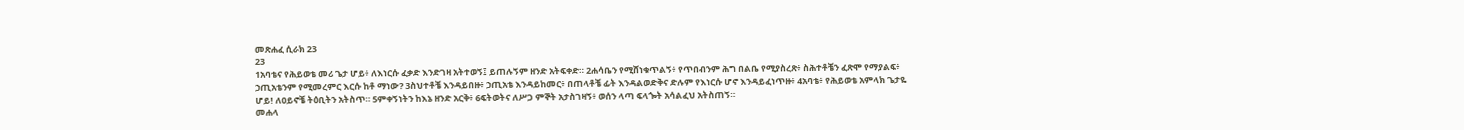መጽሐፈ ሲራክ 23
23
1አባቴና የሕይወቴ መሪ ጌታ ሆይ፥ ለእነርሱ ፈቃድ እንድገዛ አትተወኝ፤ ይጠሉኝም ዘንድ አትፍቀድ። 2ሐሳቤን የሚሸነቁጥልኝ፥ የጥበብንም ሕግ በልቤ የሚያስረጽ፥ ስሕተቶቼን ፈጽሞ የማያልፍ፥ ኃጢአቴንም የሚመረምር እርሱ ከቶ ማነው? 3ስህተቶቼ እንዳይበዙ፥ ኃጢአቴ እንዳይከመር፥ በጠላቶቼ ፊት እንዳልወድቅና ድሉም የእነርሱ ሆኖ እንዳይፈነጥዙ፥ 4አባቴ፥ የሕይወቴ አምላክ ጌታዬ ሆይ! ለዐይኖቼ ትዕቢትን አትስጥ። 5ምቀኝነትን ከእኔ ዘንድ አርቅ፥ 6ፍትወትና ለሥጋ ምኞት አታስገዛኝ፥ ወሰን ላጣ ፍላጐት አሳልፈህ አትስጠኝ።
መሐላ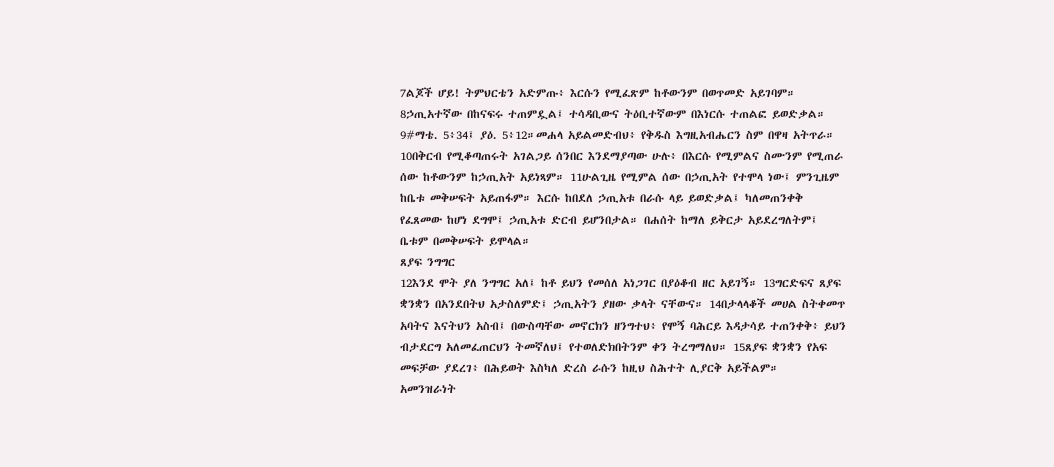7ልጆች ሆይ! ትምህርቴን አድምጡ፥ እርሱን የሚፈጽም ከቶውንም በወጥመድ አይገባም። 8ኃጢአተኛው በከናፍሩ ተጠምዷል፤ ተሳዳቢውና ትዕቢተኛውም በእነርሱ ተጠልፎ ይወድቃል። 9#ማቴ. 5፥34፤ ያዕ. 5፥12።መሐላ አይልመድብህ፥ የቅዱስ እግዚአብሔርን ስም በዋዛ አትጥራ። 10በቅርብ የሚቆጣጠሩት አገልጋይ ሰንበር እንደማያጣው ሁሉ፥ በእርሱ የሚምልና ስሙንም የሚጠራ ሰው ከቶውንም ከኃጢአት አይነጻም። 11ሁልጊዜ የሚምል ሰው በኃጢአት የተሞላ ነው፤ ምንጊዜም ከቤቱ መቅሠፍት አይጠፋም። እርሱ ከበደለ ኃጢአቱ በራሱ ላይ ይወድቃል፤ ካለመጠንቀቅ የፈጸመው ከሆነ ደግሞ፤ ኃጢአቱ ድርብ ይሆንበታል። በሐሰት ከማለ ይቅርታ አይደረግለትም፤ ቤቱም በመቅሠፍት ይሞላል።
ጸያፍ ንግግር
12እንደ ሞት ያለ ንግግር አለ፤ ከቶ ይህን የመሰለ አነጋገር በያዕቆብ ዘር አይገኝ። 13ግርድፍና ጸያፍ ቋንቋን በአንደበትህ አታስለምድ፤ ኃጢአትን ያዘው ቃላት ናቸውና። 14በታላላቆች መሀል ስትቀመጥ አባትና እናትህን አስብ፤ በውስጣቸው መኖርክን ዘንግተህ፥ የሞኝ ባሕርይ እዳታሳይ ተጠንቀቅ፥ ይህን ብታደርግ አለመፈጠርህን ትመኛለህ፤ የተወለድክበትንም ቀን ትረግማለህ። 15ጸያፍ ቋንቋን የአፍ መፍቻው ያደረገ፥ በሕይወት እስካለ ድረስ ራሱን ከዚህ ስሕተት ሊያርቅ አይችልም።
አመንዝራነት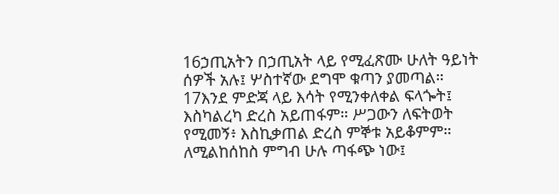16ኃጢአትን በኃጢአት ላይ የሚፈጽሙ ሁለት ዓይነት ሰዎች አሉ፤ ሦስተኛው ደግሞ ቁጣን ያመጣል። 17እንደ ምድጃ ላይ እሳት የሚንቀለቀል ፍላጐት፤ እስካልረካ ድረስ አይጠፋም። ሥጋውን ለፍትወት የሚመኝ፥ እስኪቃጠል ድረስ ምኞቱ አይቆምም። ለሚልከሰከስ ምግብ ሁሉ ጣፋጭ ነው፤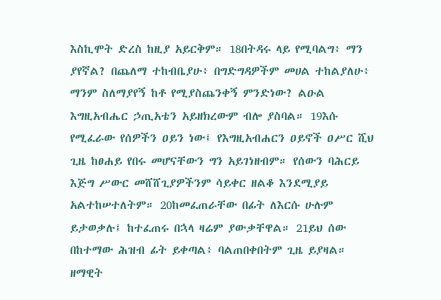እስኪሞት ድረስ ከዚያ አይርቅም። 18በትዳሩ ላይ የሚባልግ፥ ማን ያየኛል? በጨለማ ተከብቤያሁ፥ በግድግዳዎችም መሀል ተከልያለሁ፥ ማንም ስለማያየኝ ከቶ የሚያስጨንቀኝ ምንድነው? ልዑል እግዚአብሔር ኃጢአቴን አይዘክረውም ብሎ ያስባል። 19እሱ የሚፈራው የሰዎችን ዐይን ነው፤ የእግዚአብሐርን ዐይኖች ዐሥር ሺህ ጊዜ ከፀሐይ የበሩ መሆናቸውን ግን አይገነዘብም። የሰውን ባሕርይ እጅግ ሥውር መሸሸጊያዎችንም ሳይቀር ዘልቆ እንደሚያይ አልተከሠተለትም። 20ከመፈጠራቸው በፊት ለእርሱ ሁሉም ይታወቃሉ፤ ከተፈጠሩ በኋላ ዛሬም ያውቃቸዋል። 21ይህ ሰው በከተማው ሕዝብ ፊት ይቀጣል፥ ባልጠበቀበትም ጊዜ ይያዛል።
ዘማዊት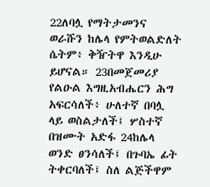22ለባሏ የማትታመንና ወራሹን ከሌላ የምትወልድለት ሴትም፥ ቅዥትዋ እንዲሁ ይሆናል። 23በመጀመሪያ የልዑል እግዚአብሔርን ሕግ አፍርሳለች፥ ሁለተኛ በባሏ ላይ ወስልታለች፤ ሦስተኛ በዝሙት አድፋ 24ከሌላ ወንድ ፀንሳለች፤ በጉባኤ ፊት ትቀርባለች፤ ስለ ልጅችዋም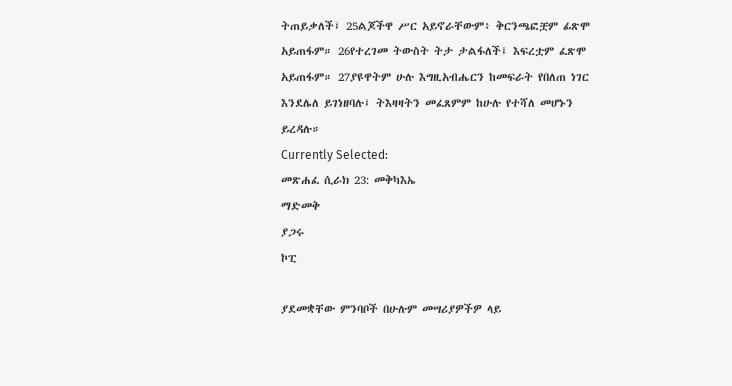ትጠይቃለች፤ 25ልጆችዋ ሥር አይኖራቸውም፥ ቅርንጫፎቿም ፊጽሞ አይጠፋም። 26የተረገመ ትውስት ትታ ታልፋለች፤ እፍረቷም ፈጽሞ አይጠፋም። 27ያዩዋትም ሁሉ እግዚአብሔርን ከመፍራት የበለጠ ነገር እንደሌለ ይገነዘባሉ፤ ትእዛዛትን መፈጸምም ከሁሉ የተሻለ መሆኑን ይረዳሉ።
Currently Selected:
መጽሐፈ ሲራክ 23: መቅካእኤ
ማድመቅ
ያጋሩ
ኮፒ

ያደመቋቸው ምንባቦች በሁሉም መሣሪያዎችዎ ላይ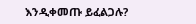እንዲቀመጡ ይፈልጋሉ?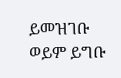ይመዝገቡ ወይም ይግቡ